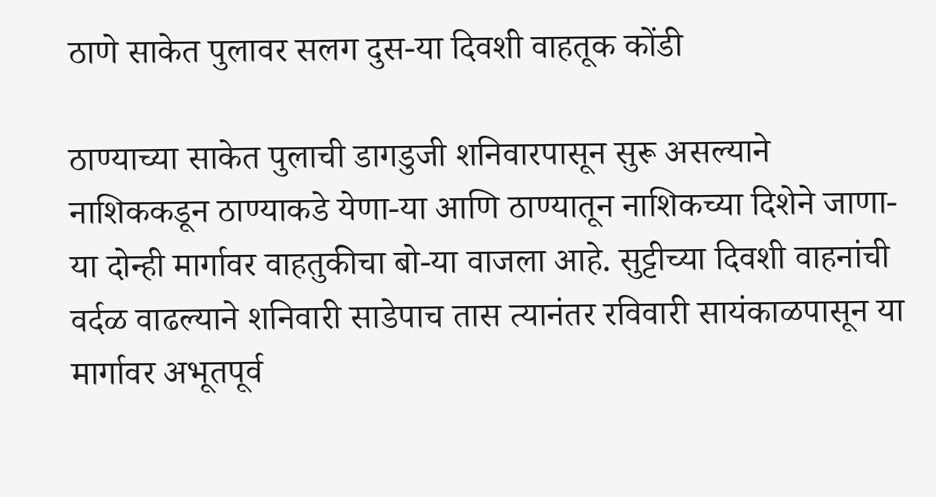ठाणे साकेत पुलावर सलग दुस-या दिवशी वाहतूक कोंडी

ठाण्याच्या साकेत पुलाची डागडुजी शनिवारपासून सुरू असल्याने नाशिककडून ठाण्याकडे येणा-या आणि ठाण्यातून नाशिकच्या दिशेने जाणा-या दोन्ही मार्गावर वाहतुकीचा बो-या वाजला आहे. सुट्टीच्या दिवशी वाहनांची वर्दळ वाढल्याने शनिवारी साडेपाच तास त्यानंतर रविवारी सायंकाळपासून या मार्गावर अभूतपूर्व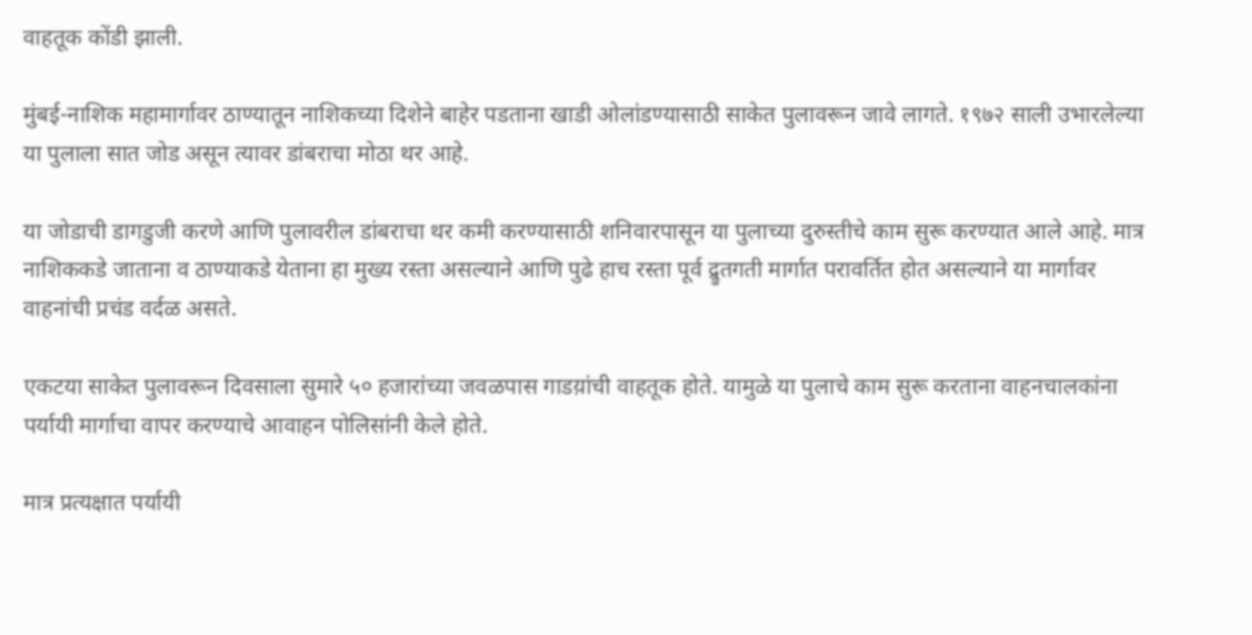वाहतूक कोंडी झाली.

मुंबई-नाशिक महामार्गावर ठाण्यातून नाशिकच्या दिशेने बाहेर पडताना खाडी ओलांडण्यासाठी साकेत पुलावरून जावे लागते. १९७२ साली उभारलेल्या या पुलाला सात जोड असून त्यावर डांबराचा मोठा थर आहे.

या जोडाची डागडुजी करणे आणि पुलावरील डांबराचा थर कमी करण्यासाठी शनिवारपासून या पुलाच्या दुरुस्तीचे काम सुरू करण्यात आले आहे. मात्र नाशिककडे जाताना व ठाण्याकडे येताना हा मुख्य रस्ता असल्याने आणि पुढे हाच रस्ता पूर्व द्र्रुतगती मार्गात परावर्तित होत असल्याने या मार्गावर वाहनांची प्रचंड वर्दळ असते.

एकटया साकेत पुलावरून दिवसाला सुमारे ५० हजारांच्या जवळपास गाडय़ांची वाहतूक होते. यामुळे या पुलाचे काम सुरू करताना वाहनचालकांना पर्यायी मार्गाचा वापर करण्याचे आवाहन पोलिसांनी केले होते.

मात्र प्रत्यक्षात पर्यायी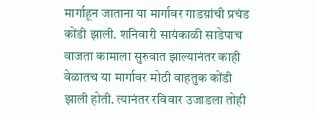मार्गाहून जाताना या मार्गावर गाडय़ांची प्रचंड कोंडी झाली. शनिवारी सायंकाळी साडेपाच वाजता कामाला सुरुवात झाल्यानंतर काही वेळातच या मार्गावर मोठी वाहतुक कोंडी झाली होती. त्यानंतर रविवार उजाडला तोही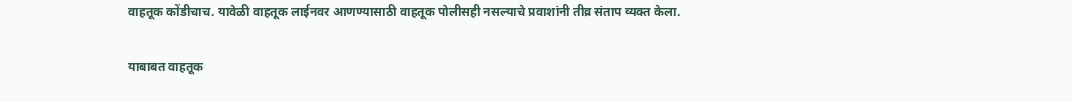वाहतूक कोंडीचाच. यावेळी वाहतूक लाईनवर आणण्यासाठी वाहतूक पोलीसही नसल्याचे प्रवाशांनी तीव्र संताप व्यक्त केला.

याबाबत वाहतूक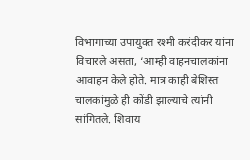विभागाच्या उपायुक्त रश्मी करंदीकर यांना विचारले असता, ‘आम्ही वाहनचालकांना आवाहन केले होते. मात्र काही बेशिस्त चालकांमुळे ही कोंडी झाल्याचे त्यांनी सांगितले. शिवाय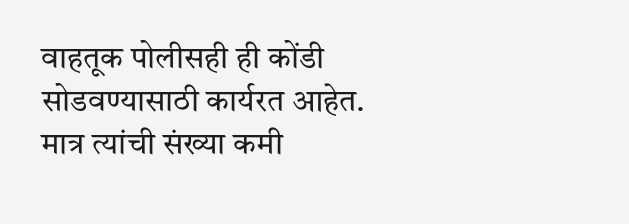वाहतूक पोलीसही ही कोंडी सोडवण्यासाठी कार्यरत आहेत. मात्र त्यांची संख्या कमी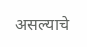असल्याचे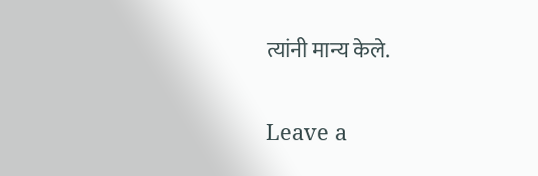त्यांनी मान्य केले.

Leave a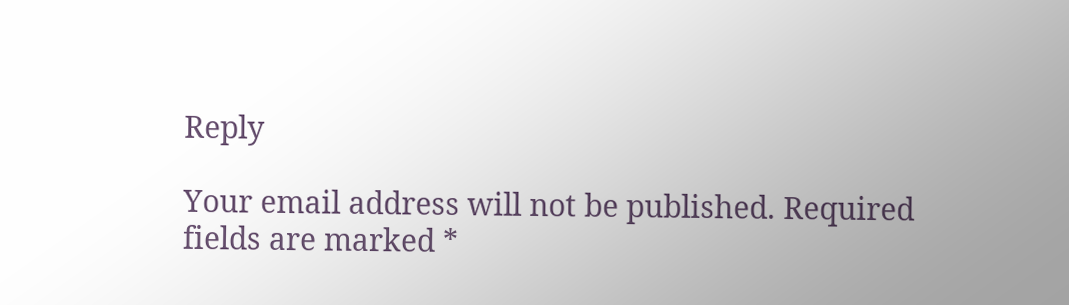Reply

Your email address will not be published. Required fields are marked *